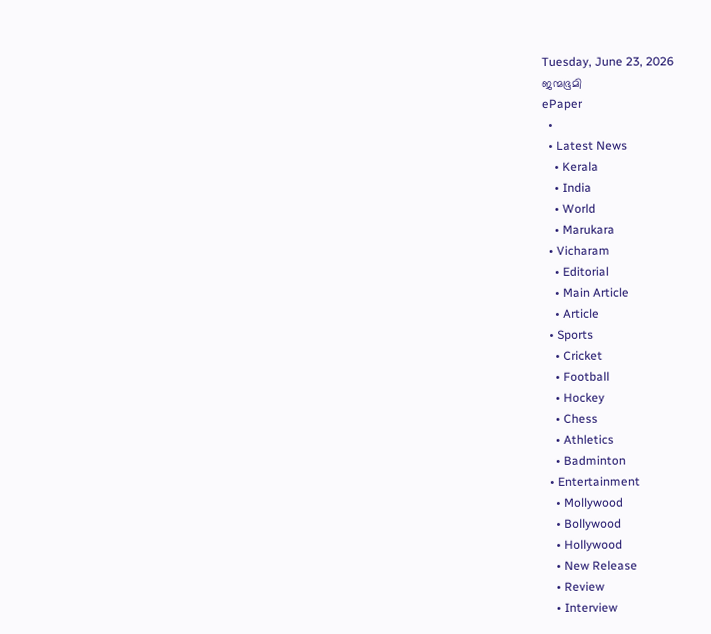Tuesday, June 23, 2026
ജന്മഭൂമി
ePaper
  •
  • Latest News
    • Kerala
    • India
    • World
    • Marukara
  • Vicharam
    • Editorial
    • Main Article
    • Article
  • Sports
    • Cricket
    • Football
    • Hockey
    • Chess
    • Athletics
    • Badminton
  • Entertainment
    • Mollywood
    • Bollywood
    • Hollywood
    • New Release
    • Review
    • Interview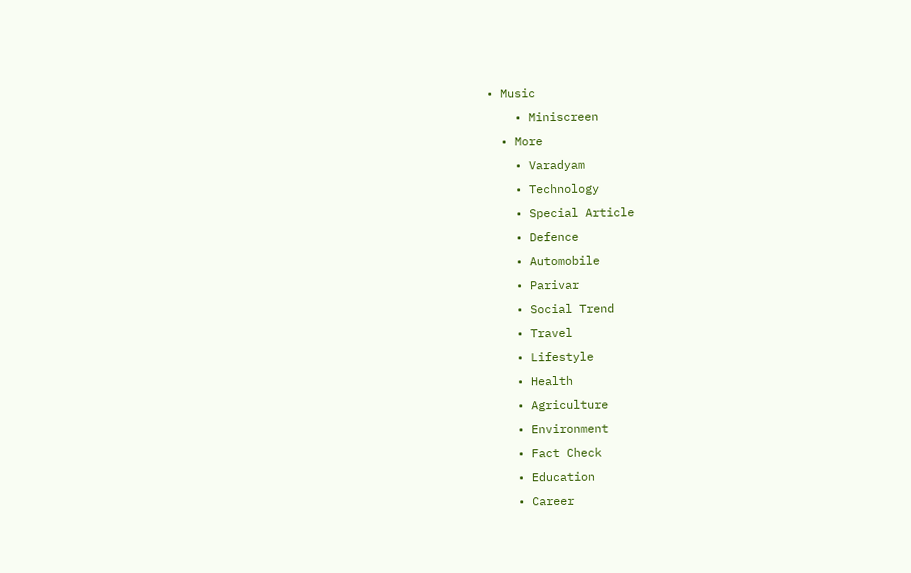• Music
    • Miniscreen
  • More
    • Varadyam
    • Technology
    • Special Article
    • Defence
    • Automobile
    • Parivar
    • Social Trend
    • Travel
    • Lifestyle
    • Health
    • Agriculture
    • Environment
    • Fact Check
    • Education
    • Career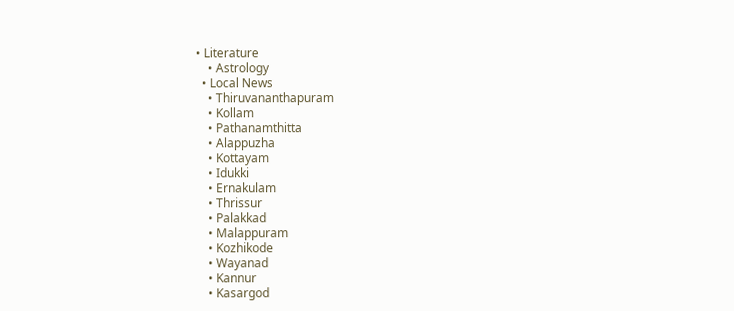• Literature
    • Astrology
  • Local News
    • Thiruvananthapuram
    • Kollam
    • Pathanamthitta
    • Alappuzha
    • Kottayam
    • Idukki
    • Ernakulam
    • Thrissur
    • Palakkad
    • Malappuram
    • Kozhikode
    • Wayanad
    • Kannur
    • Kasargod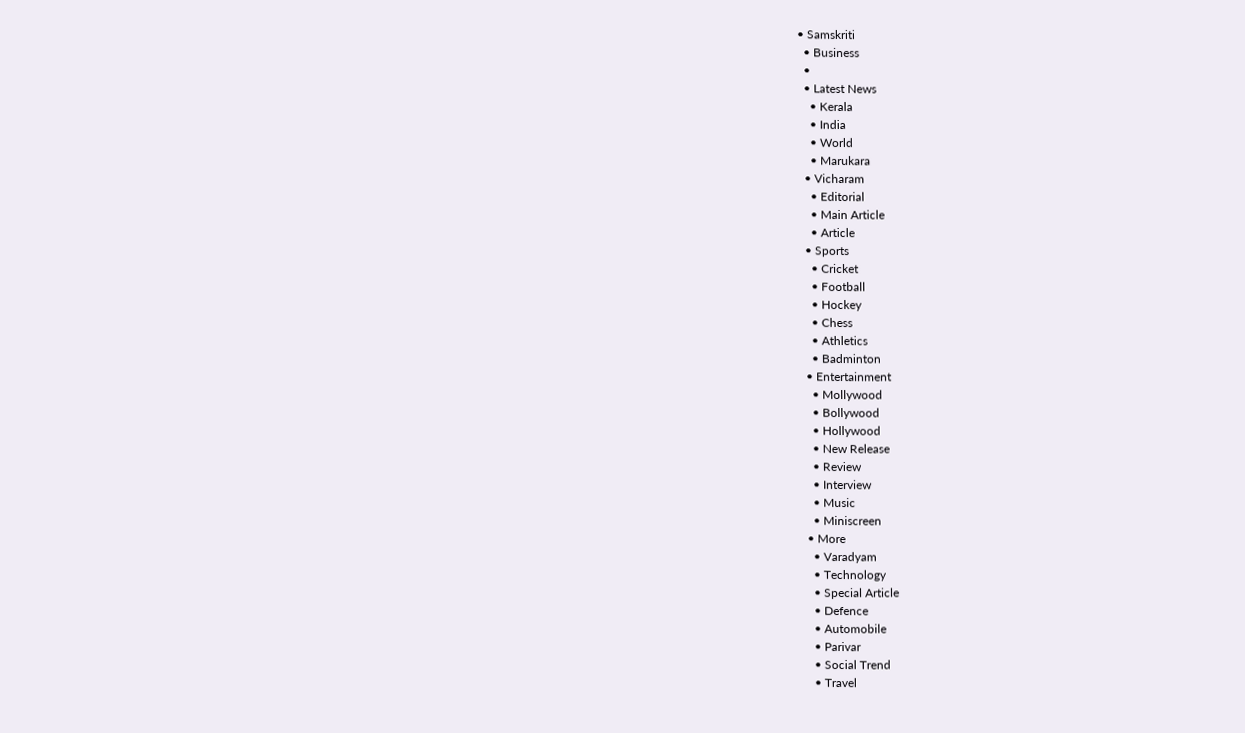• Samskriti
  • Business
  •
  • Latest News
    • Kerala
    • India
    • World
    • Marukara
  • Vicharam
    • Editorial
    • Main Article
    • Article
  • Sports
    • Cricket
    • Football
    • Hockey
    • Chess
    • Athletics
    • Badminton
  • Entertainment
    • Mollywood
    • Bollywood
    • Hollywood
    • New Release
    • Review
    • Interview
    • Music
    • Miniscreen
  • More
    • Varadyam
    • Technology
    • Special Article
    • Defence
    • Automobile
    • Parivar
    • Social Trend
    • Travel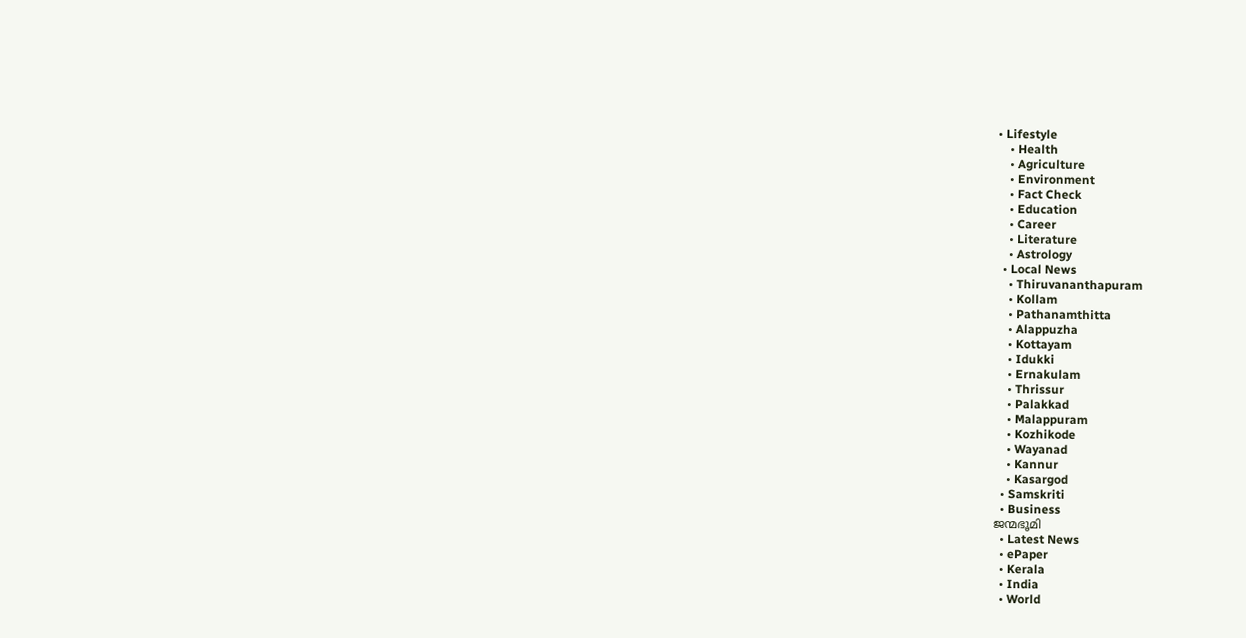• Lifestyle
    • Health
    • Agriculture
    • Environment
    • Fact Check
    • Education
    • Career
    • Literature
    • Astrology
  • Local News
    • Thiruvananthapuram
    • Kollam
    • Pathanamthitta
    • Alappuzha
    • Kottayam
    • Idukki
    • Ernakulam
    • Thrissur
    • Palakkad
    • Malappuram
    • Kozhikode
    • Wayanad
    • Kannur
    • Kasargod
  • Samskriti
  • Business
ജന്മഭൂമി
  • Latest News
  • ePaper
  • Kerala
  • India
  • World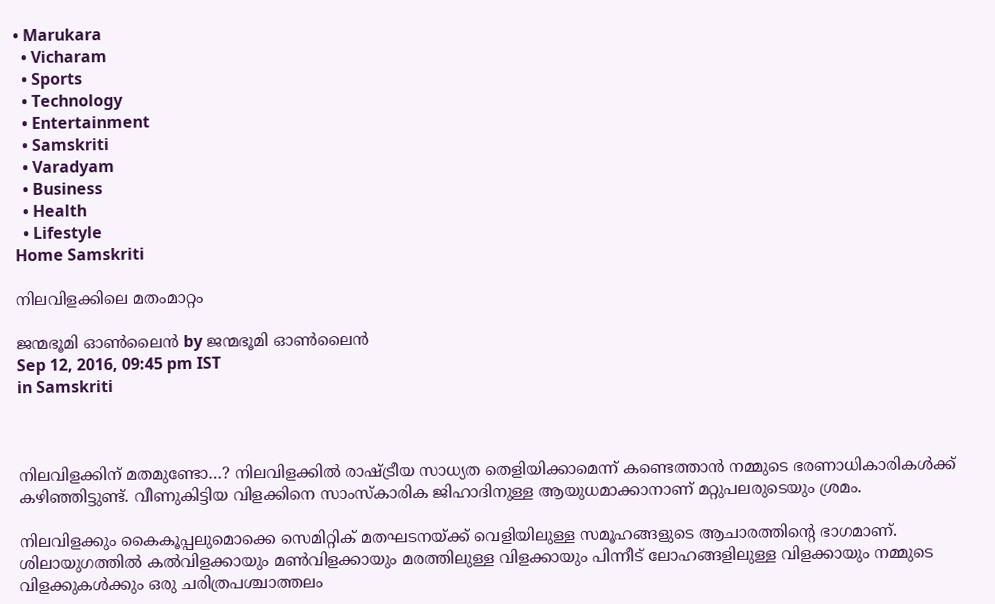• Marukara
  • Vicharam
  • Sports
  • Technology
  • Entertainment
  • Samskriti
  • Varadyam
  • Business
  • Health
  • Lifestyle
Home Samskriti

നിലവിളക്കിലെ മതംമാറ്റം

ജന്മഭൂമി ഓണ്‍ലൈന്‍ by ജന്മഭൂമി ഓണ്‍ലൈന്‍
Sep 12, 2016, 09:45 pm IST
in Samskriti



നിലവിളക്കിന് മതമുണ്ടോ…? നിലവിളക്കില്‍ രാഷ്‌ട്രീയ സാധ്യത തെളിയിക്കാമെന്ന് കണ്ടെത്താന്‍ നമ്മുടെ ഭരണാധികാരികള്‍ക്ക് കഴിഞ്ഞിട്ടുണ്ട്. വീണുകിട്ടിയ വിളക്കിനെ സാംസ്‌കാരിക ജിഹാദിനുള്ള ആയുധമാക്കാനാണ് മറ്റുപലരുടെയും ശ്രമം.

നിലവിളക്കും കൈകൂപ്പലുമൊക്കെ സെമിറ്റിക് മതഘടനയ്‌ക്ക് വെളിയിലുള്ള സമൂഹങ്ങളുടെ ആചാരത്തിന്റെ ഭാഗമാണ്. ശിലായുഗത്തില്‍ കല്‍വിളക്കായും മണ്‍വിളക്കായും മരത്തിലുള്ള വിളക്കായും പിന്നീട് ലോഹങ്ങളിലുള്ള വിളക്കായും നമ്മുടെ വിളക്കുകള്‍ക്കും ഒരു ചരിത്രപശ്ചാത്തലം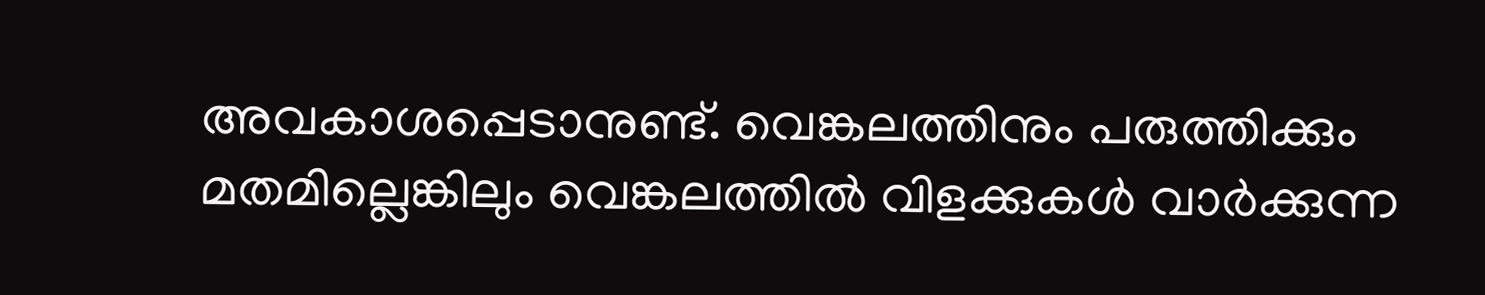അവകാശപ്പെടാനുണ്ട്. വെങ്കലത്തിനും പരുത്തിക്കും മതമില്ലെങ്കിലും വെങ്കലത്തില്‍ വിളക്കുകള്‍ വാര്‍ക്കുന്ന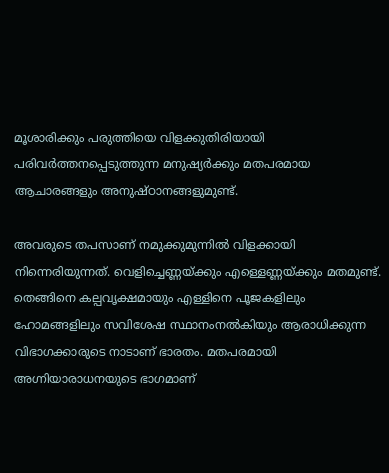മൂശാരിക്കും പരുത്തിയെ വിളക്കുതിരിയായി പരിവര്‍ത്തനപ്പെടുത്തുന്ന മനുഷ്യര്‍ക്കും മതപരമായ ആചാരങ്ങളും അനുഷ്ഠാനങ്ങളുമുണ്ട്.

അവരുടെ തപസാണ് നമുക്കുമുന്നില്‍ വിളക്കായി നിന്നെരിയുന്നത്. വെളിച്ചെണ്ണയ്‌ക്കും എള്ളെണ്ണയ്‌ക്കും മതമുണ്ട്. തെങ്ങിനെ കല്പവൃക്ഷമായും എള്ളിനെ പൂജകളിലും ഹോമങ്ങളിലും സവിശേഷ സ്ഥാനംനല്‍കിയും ആരാധിക്കുന്ന വിഭാഗക്കാരുടെ നാടാണ് ഭാരതം. മതപരമായി അഗ്നിയാരാധനയുടെ ഭാഗമാണ്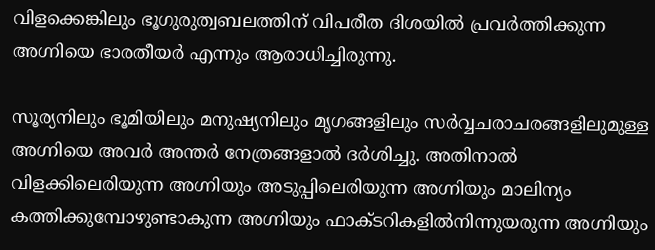വിളക്കെങ്കിലും ഭൂഗുരുത്വബലത്തിന് വിപരീത ദിശയില്‍ പ്രവര്‍ത്തിക്കുന്ന അഗ്നിയെ ഭാരതീയര്‍ എന്നും ആരാധിച്ചിരുന്നു.

സൂര്യനിലും ഭൂമിയിലും മനുഷ്യനിലും മൃഗങ്ങളിലും സര്‍വ്വചരാചരങ്ങളിലുമുള്ള അഗ്നിയെ അവര്‍ അന്തര്‍ നേത്രങ്ങളാല്‍ ദര്‍ശിച്ചു. അതിനാല്‍ വിളക്കിലെരിയുന്ന അഗ്നിയും അടുപ്പിലെരിയുന്ന അഗ്നിയും മാലിന്യം കത്തിക്കുമ്പോഴുണ്ടാകുന്ന അഗ്നിയും ഫാക്ടറികളില്‍നിന്നുയരുന്ന അഗ്നിയും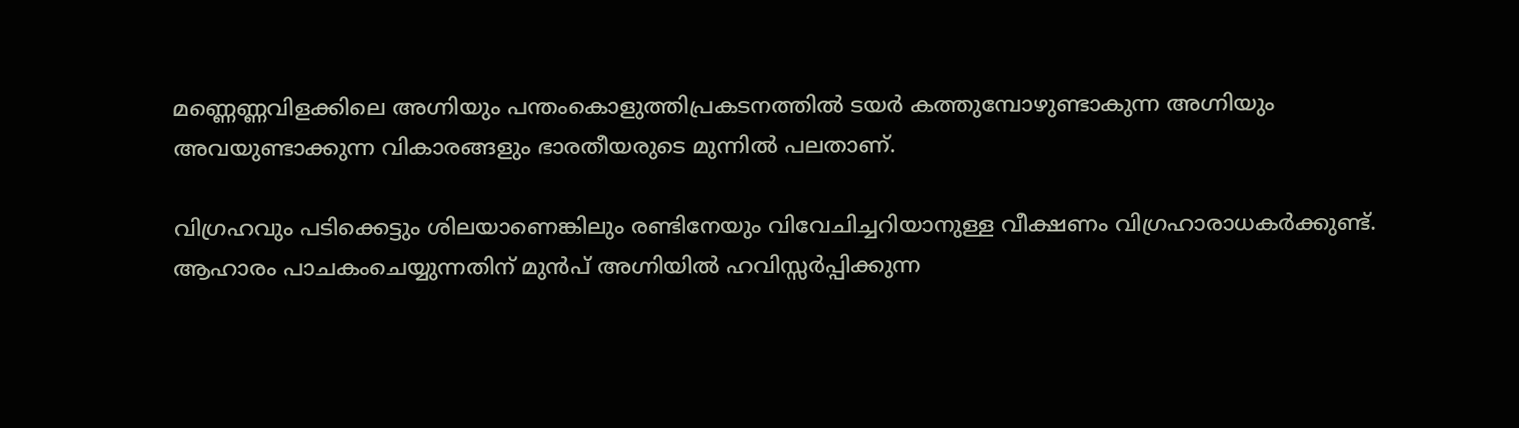മണ്ണെണ്ണവിളക്കിലെ അഗ്നിയും പന്തംകൊളുത്തിപ്രകടനത്തില്‍ ടയര്‍ കത്തുമ്പോഴുണ്ടാകുന്ന അഗ്നിയും അവയുണ്ടാക്കുന്ന വികാരങ്ങളും ഭാരതീയരുടെ മുന്നില്‍ പലതാണ്.

വിഗ്രഹവും പടിക്കെട്ടും ശിലയാണെങ്കിലും രണ്ടിനേയും വിവേചിച്ചറിയാനുള്ള വീക്ഷണം വിഗ്രഹാരാധകര്‍ക്കുണ്ട്. ആഹാരം പാചകംചെയ്യുന്നതിന് മുന്‍പ് അഗ്നിയില്‍ ഹവിസ്സര്‍പ്പിക്കുന്ന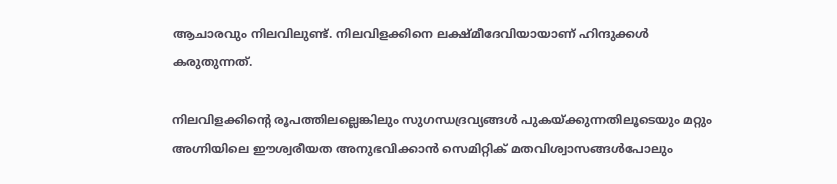ആചാരവും നിലവിലുണ്ട്. നിലവിളക്കിനെ ലക്ഷ്മീദേവിയായാണ് ഹിന്ദുക്കള്‍ കരുതുന്നത്.

നിലവിളക്കിന്റെ രൂപത്തിലല്ലെങ്കിലും സുഗന്ധദ്രവ്യങ്ങള്‍ പുകയ്‌ക്കുന്നതിലൂടെയും മറ്റും അഗ്നിയിലെ ഈശ്വരീയത അനുഭവിക്കാന്‍ സെമിറ്റിക് മതവിശ്വാസങ്ങള്‍പോലും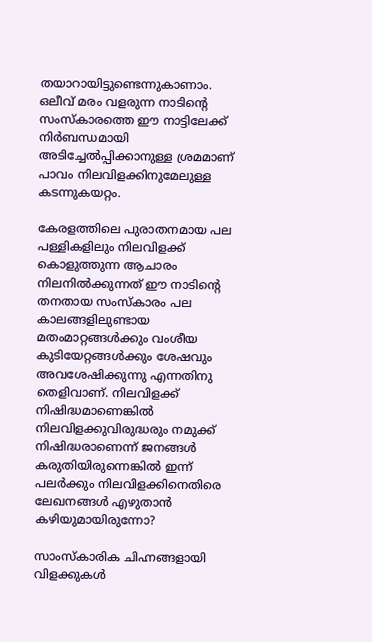തയാറായിട്ടുണ്ടെന്നുകാണാം. ഒലീവ് മരം വളരുന്ന നാടിന്റെ സംസ്‌കാരത്തെ ഈ നാട്ടിലേക്ക് നിര്‍ബന്ധമായി അടിച്ചേല്‍പ്പിക്കാനുള്ള ശ്രമമാണ് പാവം നിലവിളക്കിനുമേലുള്ള കടന്നുകയറ്റം.

കേരളത്തിലെ പുരാതനമായ പല പള്ളികളിലും നിലവിളക്ക് കൊളുത്തുന്ന ആചാരം നിലനില്‍ക്കുന്നത് ഈ നാടിന്റെ തനതായ സംസ്‌കാരം പല കാലങ്ങളിലുണ്ടായ മതംമാറ്റങ്ങള്‍ക്കും വംശീയ കുടിയേറ്റങ്ങള്‍ക്കും ശേഷവും അവശേഷിക്കുന്നു എന്നതിനു തെളിവാണ്. നിലവിളക്ക് നിഷിദ്ധമാണെങ്കില്‍ നിലവിളക്കുവിരുദ്ധരും നമുക്ക് നിഷിദ്ധരാണെന്ന് ജനങ്ങള്‍ കരുതിയിരുന്നെങ്കില്‍ ഇന്ന് പലര്‍ക്കും നിലവിളക്കിനെതിരെ ലേഖനങ്ങള്‍ എഴുതാന്‍ കഴിയുമായിരുന്നോ?

സാംസ്‌കാരിക ചിഹ്നങ്ങളായി വിളക്കുകള്‍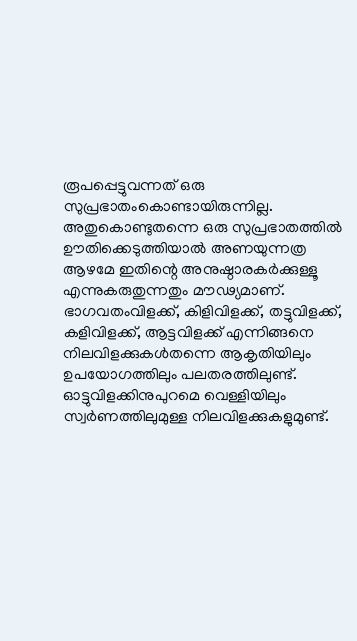രൂപപ്പെട്ടുവന്നത് ഒരു സുപ്രഭാതംകൊണ്ടായിരുന്നില്ല. അതുകൊണ്ടുതന്നെ ഒരു സുപ്രഭാതത്തില്‍ ഊതിക്കെടുത്തിയാല്‍ അണയുന്നത്ര ആഴമേ ഇതിന്റെ അനുഷ്ഠാരകര്‍ക്കുള്ളൂ എന്നുകരുതുന്നതും മൗഢ്യമാണ്. ഭാഗവതംവിളക്ക്, കിളിവിളക്ക്, തട്ടുവിളക്ക്, കളിവിളക്ക്, ആട്ടവിളക്ക് എന്നിങ്ങനെ നിലവിളക്കുകള്‍തന്നെ ആകൃതിയിലും ഉപയോഗത്തിലും പലതരത്തിലുണ്ട്. ഓട്ടുവിളക്കിനുപുറമെ വെള്ളിയിലും സ്വര്‍ണത്തിലുമുള്ള നിലവിളക്കുകളുമുണ്ട്.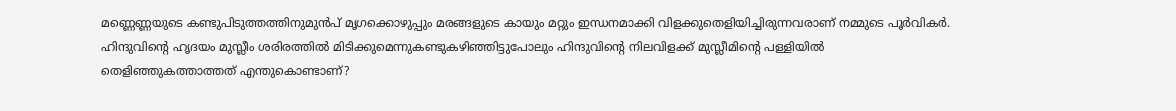മണ്ണെണ്ണയുടെ കണ്ടുപിടുത്തത്തിനുമുന്‍പ് മൃഗക്കൊഴുപ്പും മരങ്ങളുടെ കായും മറ്റും ഇന്ധനമാക്കി വിളക്കുതെളിയിച്ചിരുന്നവരാണ് നമ്മുടെ പൂര്‍വികര്‍. ഹിന്ദുവിന്റെ ഹൃദയം മുസ്ലീം ശരിരത്തില്‍ മിടിക്കുമെന്നുകണ്ടുകഴിഞ്ഞിട്ടുപോലും ഹിന്ദുവിന്റെ നിലവിളക്ക് മുസ്ലീമിന്റെ പള്ളിയില്‍ തെളിഞ്ഞുകത്താത്തത് എന്തുകൊണ്ടാണ്?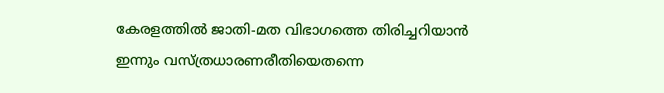കേരളത്തില്‍ ജാതി-മത വിഭാഗത്തെ തിരിച്ചറിയാന്‍ ഇന്നും വസ്ത്രധാരണരീതിയെതന്നെ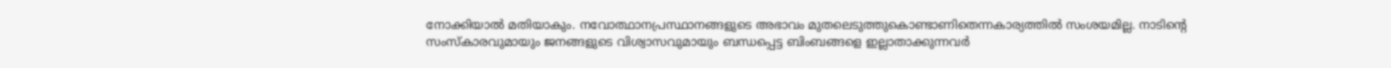നോക്കിയാല്‍ മതിയാകും. നവോത്ഥാനപ്രസ്ഥാനങ്ങളുടെ അഭാവം മുതലെടുത്തുകൊണ്ടാണിതെന്നകാര്യത്തില്‍ സംശയമില്ല. നാടിന്റെ സംസ്‌കാരവുമായും ജനങ്ങളുടെ വിശ്വാസവുമായും ബന്ധപ്പെട്ട ബിംബങ്ങളെ ഇല്ലാതാക്കുന്നവര്‍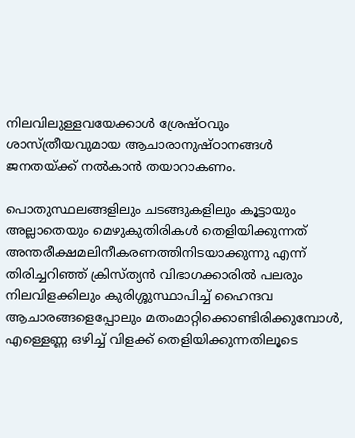നിലവിലുള്ളവയേക്കാള്‍ ശ്രേഷ്ഠവും ശാസ്ത്രീയവുമായ ആചാരാനുഷ്ഠാനങ്ങള്‍ ജനതയ്‌ക്ക് നല്‍കാന്‍ തയാറാകണം.

പൊതുസ്ഥലങ്ങളിലും ചടങ്ങുകളിലും കൂട്ടായും അല്ലാതെയും മെഴുകുതിരികള്‍ തെളിയിക്കുന്നത് അന്തരീക്ഷമലിനീകരണത്തിനിടയാക്കുന്നു എന്ന് തിരിച്ചറിഞ്ഞ് ക്രിസ്ത്യന്‍ വിഭാഗക്കാരില്‍ പലരും നിലവിളക്കിലും കുരിശ്ശുസ്ഥാപിച്ച് ഹൈന്ദവ ആചാരങ്ങളെപ്പോലും മതംമാറ്റിക്കൊണ്ടിരിക്കുമ്പോള്‍, എള്ളെണ്ണ ഒഴിച്ച് വിളക്ക് തെളിയിക്കുന്നതിലൂടെ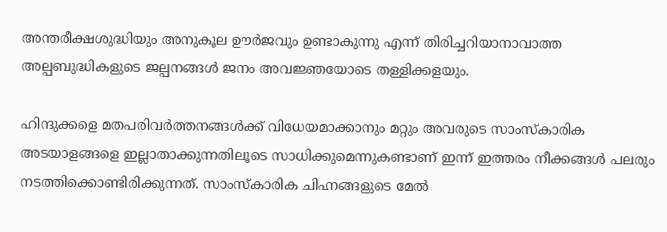അന്തരീക്ഷശുദ്ധിയും അനുകൂല ഊര്‍ജവും ഉണ്ടാകുന്നു എന്ന് തിരിച്ചറിയാനാവാത്ത അല്പബുദ്ധികളുടെ ജല്പനങ്ങള്‍ ജനം അവജ്ഞയോടെ തള്ളിക്കളയും.

ഹിന്ദുക്കളെ മതപരിവര്‍ത്തനങ്ങള്‍ക്ക് വിധേയമാക്കാനും മറ്റും അവരുടെ സാംസ്‌കാരിക അടയാളങ്ങളെ ഇല്ലാതാക്കുന്നതിലൂടെ സാധിക്കുമെന്നുകണ്ടാണ് ഇന്ന് ഇത്തരം നീക്കങ്ങള്‍ പലരും നടത്തിക്കൊണ്ടിരിക്കുന്നത്. സാംസ്‌കാരിക ചിഹ്നങ്ങളുടെ മേല്‍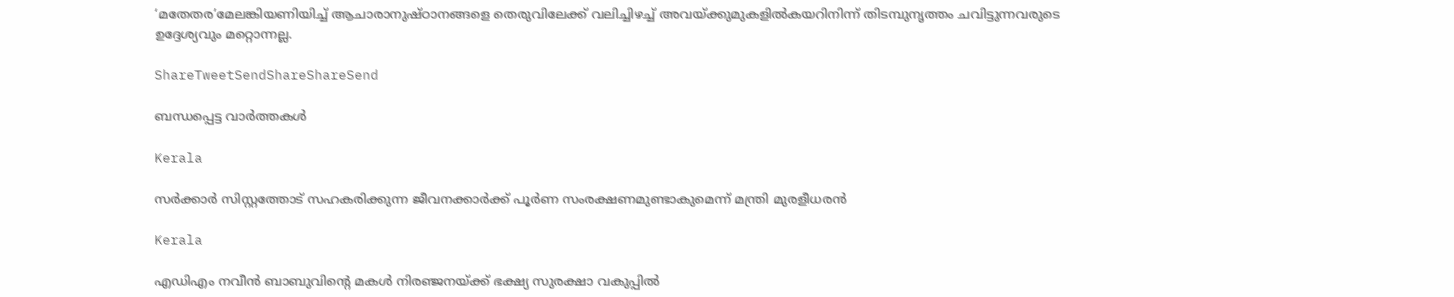‘മതേതര’മേലങ്കിയണിയിച്ച് ആചാരാനുഷ്ഠാനങ്ങളെ തെരുവിലേക്ക് വലിച്ചിഴച്ച് അവയ്‌ക്കുമുകളില്‍കയറിനിന്ന് തിടമ്പുനൃത്തം ചവിട്ടുന്നവരുടെ ഉദ്ദേശ്യവും മറ്റൊന്നല്ല.

ShareTweetSendShareShareSend

ബന്ധപ്പെട്ട വാര്‍ത്തകള്‍

Kerala

സര്‍ക്കാര്‍ സിസ്റ്റത്തോട് സഹകരിക്കുന്ന ജീവനക്കാര്‍ക്ക് പൂര്‍ണ സംരക്ഷണമുണ്ടാകുമെന്ന് മന്ത്രി മുരളീധരന്‍

Kerala

എഡിഎം നവീന്‍ ബാബുവിന്റെ മകള്‍ നിരഞ്ജനയ്‌ക്ക് ഭക്ഷ്യ സുരക്ഷാ വകുപ്പില്‍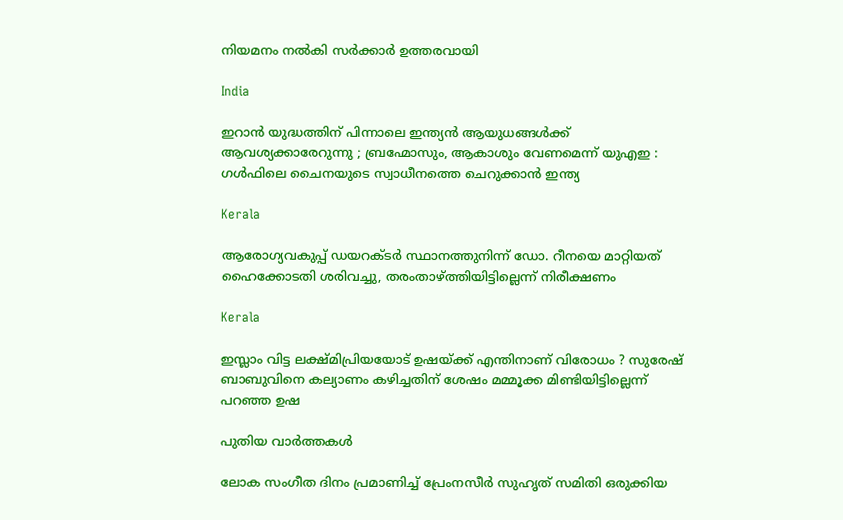നിയമനം നല്‍കി സര്‍ക്കാര്‍ ഉത്തരവായി

India

ഇറാൻ യുദ്ധത്തിന് പിന്നാലെ ഇന്ത്യൻ ആയുധങ്ങൾക്ക് ആവശ്യക്കാരേറുന്നു ; ബ്രഹ്മോസും, ആകാശും വേണമെന്ന് യുഎഇ : ഗൾഫിലെ ചൈനയുടെ സ്വാധീനത്തെ ചെറുക്കാൻ ഇന്ത്യ

Kerala

ആരോഗ്യവകുപ്പ് ഡയറക്ടര്‍ സ്ഥാനത്തുനിന്ന് ഡോ. റീനയെ മാറ്റിയത് ഹൈക്കോടതി ശരിവച്ചു, തരംതാഴ്‌ത്തിയിട്ടില്ലെന്ന് നിരീക്ഷണം

Kerala

ഇസ്ലാം വിട്ട ലക്ഷ്മിപ്രിയയോട് ഉഷയ്‌ക്ക് എന്തിനാണ് വിരോധം ? സുരേഷ് ബാബുവിനെ കല്യാണം കഴിച്ചതിന് ശേഷം മമ്മൂക്ക മിണ്ടിയിട്ടില്ലെന്ന് പറഞ്ഞ ഉഷ

പുതിയ വാര്‍ത്തകള്‍

ലോക സംഗീത ദിനം പ്രമാണിച്ച് പ്രേംനസീർ സുഹൃത് സമിതി ഒരുക്കിയ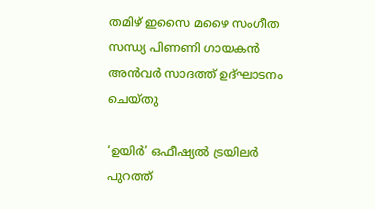തമിഴ് ഇസൈ മഴൈ സംഗീത സന്ധ്യ പിണണി ഗായകൻ അൻവർ സാദത്ത് ഉദ്‌ഘാടനം ചെയ്തു

‘ഉയിർ’ ഒഫീഷ്യൽ ട്രയിലർ പുറത്ത്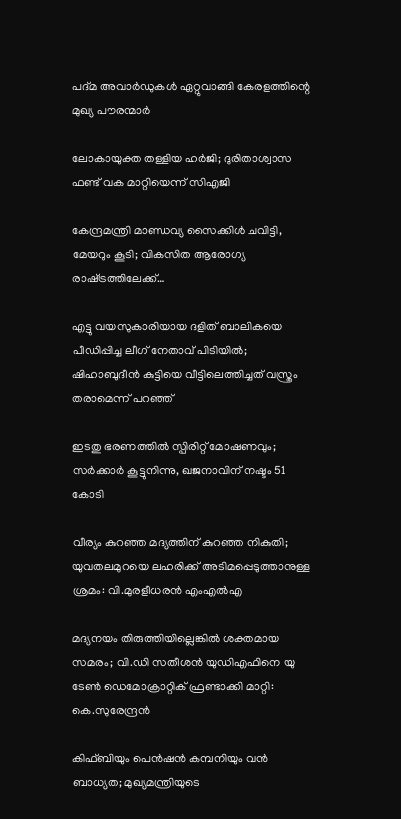പദ്മ അവാർഡുകൾ ഏറ്റുവാങ്ങി കേരളത്തിന്റെ മുഖ്യ പൗരന്മാർ

ലോകായുക്ത തള്ളിയ ഹർജി; ദുരിതാശ്വാസ ഫണ്ട് വക മാറ്റിയെന്ന് സിഎജി

കേന്ദ്രമന്ത്രി മാണ്ഡവ്യ സൈക്കിൾ ചവിട്ടി, മേയറും കൂടി; വികസിത ആരോഗ്യ രാഷ്‌ട്രത്തിലേക്ക്…

എട്ടു വയസുകാരിയായ ദളിത് ബാലികയെ പീഡിപ്പിച്ച ലീഗ് നേതാവ് പിടിയിൽ; ഷിഹാബുദീൻ കുട്ടിയെ വീട്ടിലെത്തിച്ചത് വസ്ത്രം തരാമെന്ന് പറഞ്ഞ്

ഇടതു ഭരണത്തിൽ സ്പിരിറ്റ് മോഷണവും; സർക്കാർ കൂട്ടുനിന്നു, ഖജനാവിന് നഷ്ടം 51 കോടി

വീര്യം കുറഞ്ഞ മദ്യത്തിന് കുറഞ്ഞ നികുതി; യുവതലമുറയെ ലഹരിക്ക് അടിമപ്പെടുത്താനുള്ള ശ്രമം: വി.മുരളീധരൻ എംഎൽഎ

മദ്യനയം തിരുത്തിയില്ലെങ്കില്‍ ശക്തമായ സമരം; വി.ഡി സതീശന്‍ യുഡിഎഫിനെ യു ടേണ്‍ ഡെമോക്രാറ്റിക് ഫ്രണ്ടാക്കി മാറ്റി: കെ.സുരേന്ദ്രന്‍

കിഫ്ബിയും പെന്‍ഷന്‍ കമ്പനിയും വന്‍ ബാധ്യത; മുഖ്യമന്ത്രിയുടെ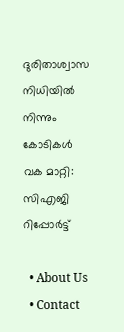ദുരിതാശ്വാസ നിധിയില്‍ നിന്നും കോടികൾ വക മാറ്റി: സിഎജി റിപ്പോർട്ട്

  • About Us
  • Contact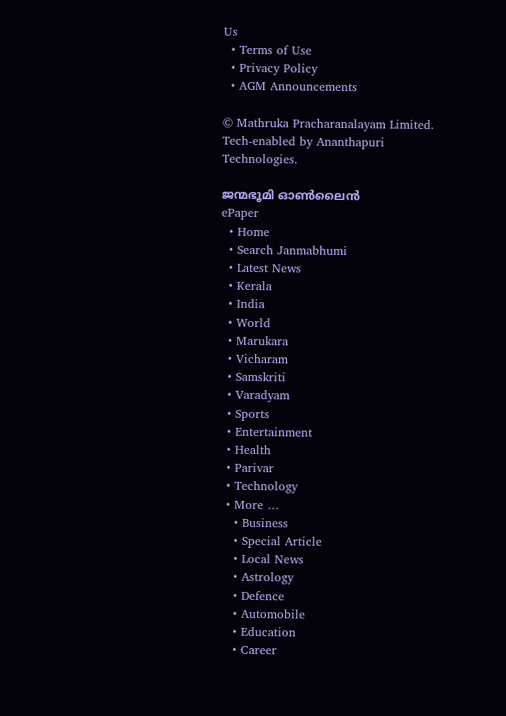Us
  • Terms of Use
  • Privacy Policy
  • AGM Announcements

© Mathruka Pracharanalayam Limited.
Tech-enabled by Ananthapuri Technologies.

ജന്മഭൂമി ഓണ്‍ലൈന്‍
ePaper
  • Home
  • Search Janmabhumi
  • Latest News
  • Kerala
  • India
  • World
  • Marukara
  • Vicharam
  • Samskriti
  • Varadyam
  • Sports
  • Entertainment
  • Health
  • Parivar
  • Technology
  • More …
    • Business
    • Special Article
    • Local News
    • Astrology
    • Defence
    • Automobile
    • Education
    • Career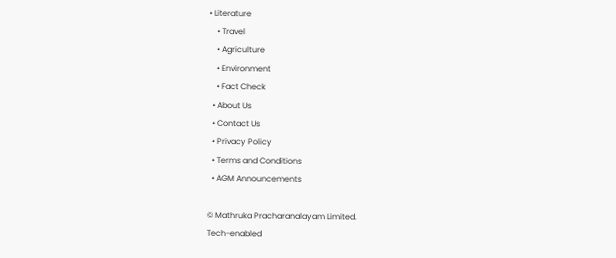• Literature
    • Travel
    • Agriculture
    • Environment
    • Fact Check
  • About Us
  • Contact Us
  • Privacy Policy
  • Terms and Conditions
  • AGM Announcements

© Mathruka Pracharanalayam Limited.
Tech-enabled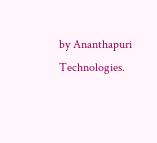by Ananthapuri Technologies.